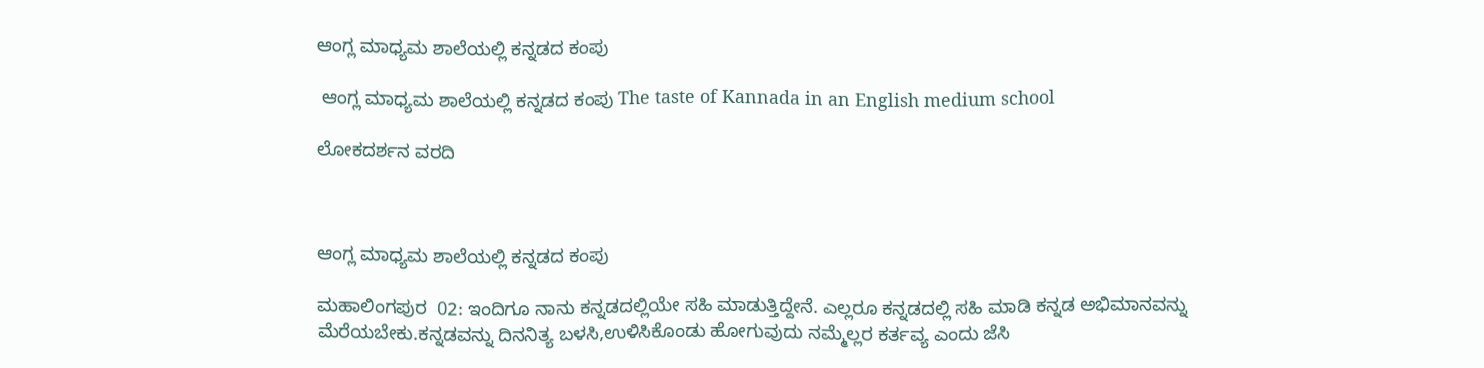ಆಂಗ್ಲ ಮಾಧ್ಯಮ ಶಾಲೆಯಲ್ಲಿ ಕನ್ನಡದ ಕಂಪು

 ಆಂಗ್ಲ ಮಾಧ್ಯಮ ಶಾಲೆಯಲ್ಲಿ ಕನ್ನಡದ ಕಂಪು The taste of Kannada in an English medium school

ಲೋಕದರ್ಶನ ವರದಿ



ಆಂಗ್ಲ ಮಾಧ್ಯಮ ಶಾಲೆಯಲ್ಲಿ ಕನ್ನಡದ ಕಂಪು

ಮಹಾಲಿಂಗಪುರ  02: ಇಂದಿಗೂ ನಾನು ಕನ್ನಡದಲ್ಲಿಯೇ ಸಹಿ ಮಾಡುತ್ತಿದ್ದೇನೆ. ಎಲ್ಲರೂ ಕನ್ನಡದಲ್ಲಿ ಸಹಿ ಮಾಡಿ ಕನ್ನಡ ಅಭಿಮಾನವನ್ನು ಮೆರೆಯಬೇಕು.ಕನ್ನಡವನ್ನು ದಿನನಿತ್ಯ ಬಳಸಿ,ಉಳಿಸಿಕೊಂಡು ಹೋಗುವುದು ನಮ್ಮೆಲ್ಲರ ಕರ್ತವ್ಯ ಎಂದು ಜೆಸಿ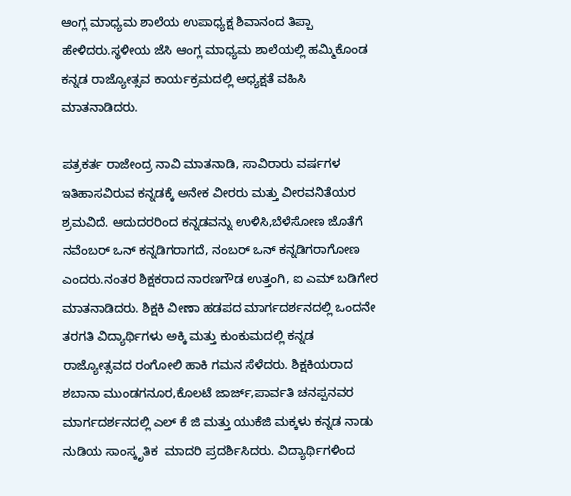ಆಂಗ್ಲ ಮಾಧ್ಯಮ ಶಾಲೆಯ ಉಪಾಧ್ಯಕ್ಷ ಶಿವಾನಂದ ತಿಪ್ಪಾ ಹೇಳಿದರು.ಸ್ಥಳೀಯ ಜೆಸಿ ಆಂಗ್ಲ ಮಾಧ್ಯಮ ಶಾಲೆಯಲ್ಲಿ ಹಮ್ಮಿಕೊಂಡ ಕನ್ನಡ ರಾಜ್ಯೋತ್ಸವ ಕಾರ್ಯಕ್ರಮದಲ್ಲಿ ಅಧ್ಯಕ್ಷತೆ ವಹಿಸಿ ಮಾತನಾಡಿದರು.

ಪತ್ರಕರ್ತ ರಾಜೇಂದ್ರ ನಾವಿ ಮಾತನಾಡಿ, ಸಾವಿರಾರು ವರ್ಷಗಳ ಇತಿಹಾಸವಿರುವ ಕನ್ನಡಕ್ಕೆ ಅನೇಕ ವೀರರು ಮತ್ತು ವೀರವನಿತೆಯರ ಶ್ರಮವಿದೆ. ಆದುದರರಿಂದ ಕನ್ನಡವನ್ನು ಉಳಿಸಿ,ಬೆಳೆಸೋಣ ಜೊತೆಗೆ ನವೆಂಬರ್ ಒನ್ ಕನ್ನಡಿಗರಾಗದೆ, ನಂಬರ್ ಒನ್ ಕನ್ನಡಿಗರಾಗೋಣ ಎಂದರು.ನಂತರ ಶಿಕ್ಷಕರಾದ ನಾರಣಗೌಡ ಉತ್ತಂಗಿ, ಐ ಎಮ್ ಬಡಿಗೇರ ಮಾತನಾಡಿದರು. ಶಿಕ್ಷಕಿ ವೀಣಾ ಹಡಪದ ಮಾರ್ಗದರ್ಶನದಲ್ಲಿ ಒಂದನೇ ತರಗತಿ ವಿದ್ಯಾರ್ಥಿಗಳು ಅಕ್ಕಿ ಮತ್ತು ಕುಂಕುಮದಲ್ಲಿ ಕನ್ನಡ ರಾಜ್ಯೋತ್ಸವದ ರಂಗೋಲಿ ಹಾಕಿ ಗಮನ ಸೆಳೆದರು. ಶಿಕ್ಷಕಿಯರಾದ ಶಬಾನಾ ಮುಂಡಗನೂರ,ಕೊಲಟೆ ಜಾರ್ಜ್‌,ಪಾರ್ವತಿ ಚನಪ್ಪನವರ ಮಾರ್ಗದರ್ಶನದಲ್ಲಿ ಎಲ್ ಕೆ ಜಿ ಮತ್ತು ಯುಕೆಜಿ ಮಕ್ಕಳು ಕನ್ನಡ ನಾಡು ನುಡಿಯ ಸಾಂಸ್ಕೃತಿಕ  ಮಾದರಿ ಪ್ರದರ್ಶಿಸಿದರು. ವಿದ್ಯಾರ್ಥಿಗಳಿಂದ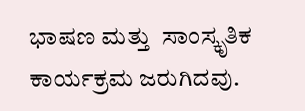ಭಾಷಣ ಮತ್ತು  ಸಾಂಸ್ಕೃತಿಕ ಕಾರ್ಯಕ್ರಮ ಜರುಗಿದವು.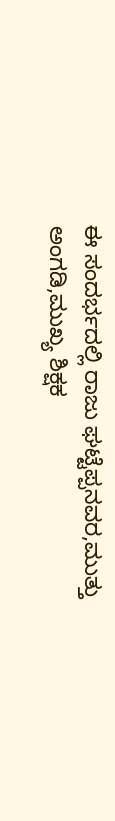ಈ ಸಂದರ್ಭದಲ್ಲಿ ರಾಜು ಘಟ್ಟೆಪ್ಪನವರ,ಮುತ್ತು ಅಂಗಡಿ,ಮುಖ್ಯ ಶಿಕ್ಷಕ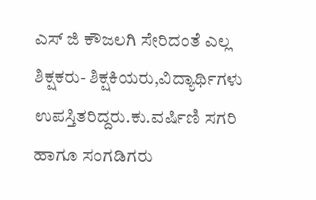ಎಸ್ ಜಿ ಕೌಜಲಗಿ ಸೇರಿದಂತೆ ಎಲ್ಲ ಶಿಕ್ಷಕರು- ಶಿಕ್ಷಕಿಯರು,ವಿದ್ಯಾರ್ಥಿಗಳು ಉಪಸ್ತಿತರಿದ್ದರು.ಕು.ವರ್ಷಿಣಿ ಸಗರಿ ಹಾಗೂ ಸಂಗಡಿಗರು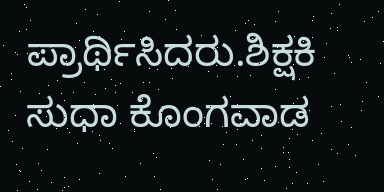ಪ್ರಾರ್ಥಿಸಿದರು.ಶಿಕ್ಷಕಿ ಸುಧಾ ಕೊಂಗವಾಡ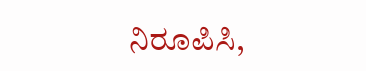ನಿರೂಪಿಸಿ,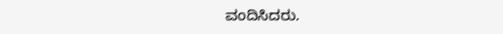ವಂದಿಸಿದರು.